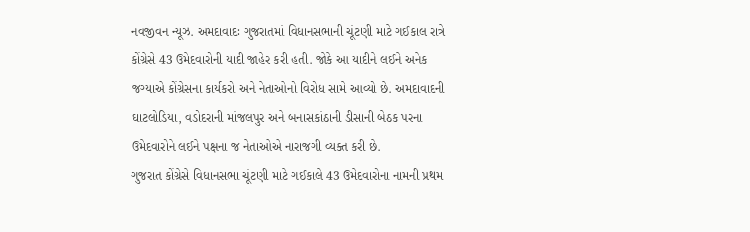નવજીવન ન્યૂઝ. અમદાવાદઃ ગુજરાતમાં વિધાનસભાની ચૂંટણી માટે ગઈકાલ રાત્રે કોંગ્રેસે 43 ઉમેદવારોની યાદી જાહેર કરી હતી. જોકે આ યાદીને લઈને અનેક જગ્યાએ કોંગ્રેસના કાર્યકરો અને નેતાઓનો વિરોધ સામે આવ્યો છે. અમદાવાદની ઘાટલોડિયા, વડોદરાની માંજલપુર અને બનાસકાંઠાની ડીસાની બેઠક પરના ઉમેદવારોને લઈને પક્ષના જ નેતાઓએ નારાજગી વ્યક્ત કરી છે.
ગુજરાત કોંગ્રેસે વિધાનસભા ચૂંટણી માટે ગઈકાલે 43 ઉમેદવારોના નામની પ્રથમ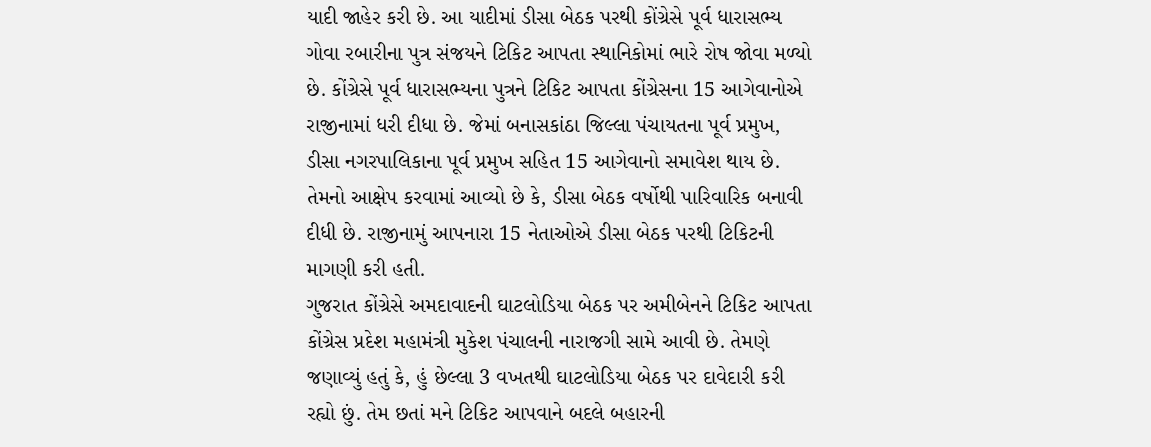યાદી જાહેર કરી છે. આ યાદીમાં ડીસા બેઠક પરથી કોંગ્રેસે પૂર્વ ધારાસભ્ય ગોવા રબારીના પુત્ર સંજયને ટિકિટ આપતા સ્થાનિકોમાં ભારે રોષ જોવા મળ્યો છે. કોંગ્રેસે પૂર્વ ધારાસભ્યના પુત્રને ટિકિટ આપતા કોંગ્રેસના 15 આગેવાનોએ રાજીનામાં ધરી દીધા છે. જેમાં બનાસકાંઠા જિલ્લા પંચાયતના પૂર્વ પ્રમુખ, ડીસા નગરપાલિકાના પૂર્વ પ્રમુખ સહિત 15 આગેવાનો સમાવેશ થાય છે. તેમનો આક્ષેપ કરવામાં આવ્યો છે કે, ડીસા બેઠક વર્ષોથી પારિવારિક બનાવી દીધી છે. રાજીનામું આપનારા 15 નેતાઓએ ડીસા બેઠક પરથી ટિકિટની માગણી કરી હતી.
ગુજરાત કોંગ્રેસે અમદાવાદની ઘાટલોડિયા બેઠક પર અમીબેનને ટિકિટ આપતા કોંગ્રેસ પ્રદેશ મહામંત્રી મુકેશ પંચાલની નારાજગી સામે આવી છે. તેમણે જણાવ્યું હતું કે, હું છેલ્લા 3 વખતથી ઘાટલોડિયા બેઠક પર દાવેદારી કરી રહ્યો છું. તેમ છતાં મને ટિકિટ આપવાને બદલે બહારની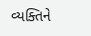વ્યક્તિને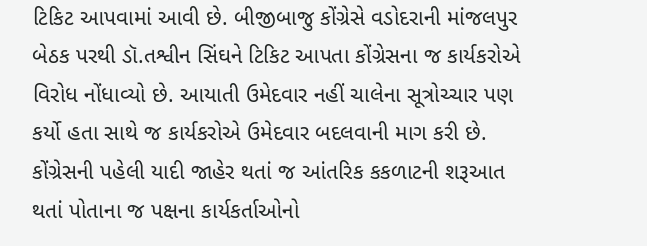ટિકિટ આપવામાં આવી છે. બીજીબાજુ કોંગ્રેસે વડોદરાની માંજલપુર બેઠક પરથી ડૉ.તશ્વીન સિંઘને ટિકિટ આપતા કોંગ્રેસના જ કાર્યકરોએ વિરોધ નોંધાવ્યો છે. આયાતી ઉમેદવાર નહીં ચાલેના સૂત્રોચ્ચાર પણ કર્યો હતા સાથે જ કાર્યકરોએ ઉમેદવાર બદલવાની માગ કરી છે. કોંગ્રેસની પહેલી યાદી જાહેર થતાં જ આંતરિક કકળાટની શરૂઆત થતાં પોતાના જ પક્ષના કાર્યકર્તાઓનો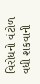વિરોધનો વંટોળ વધી શકવાની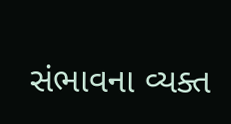સંભાવના વ્યક્ત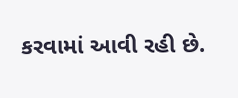કરવામાં આવી રહી છે.